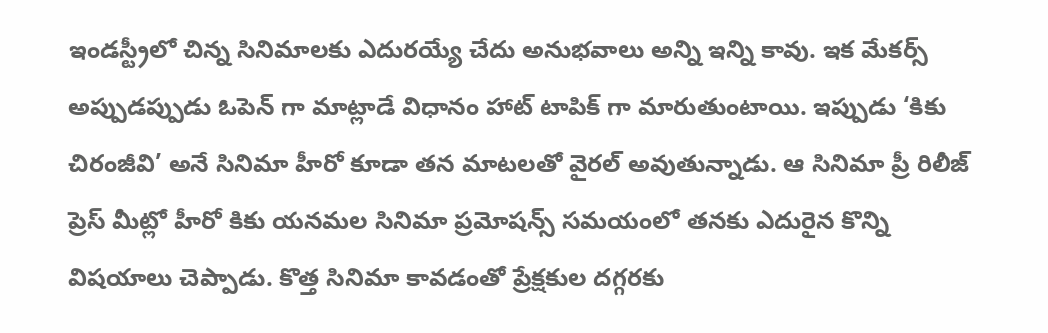ఇండస్ట్రీలో చిన్న సినిమాలకు ఎదురయ్యే చేదు అనుభవాలు అన్ని ఇన్ని కావు. ఇక మేకర్స్ అప్పుడప్పుడు ఓపెన్ గా మాట్లాడే విధానం హాట్ టాపిక్ గా మారుతుంటాయి. ఇప్పుడు ‘కికు చిరంజీవి’ అనే సినిమా హీరో కూడా తన మాటలతో వైరల్ అవుతున్నాడు. ఆ సినిమా ప్రీ రిలీజ్ ప్రెస్ మీట్లో హీరో కికు యనమల సినిమా ప్రమోషన్స్ సమయంలో తనకు ఎదురైన కొన్ని విషయాలు చెప్పాడు. కొత్త సినిమా కావడంతో ప్రేక్షకుల దగ్గరకు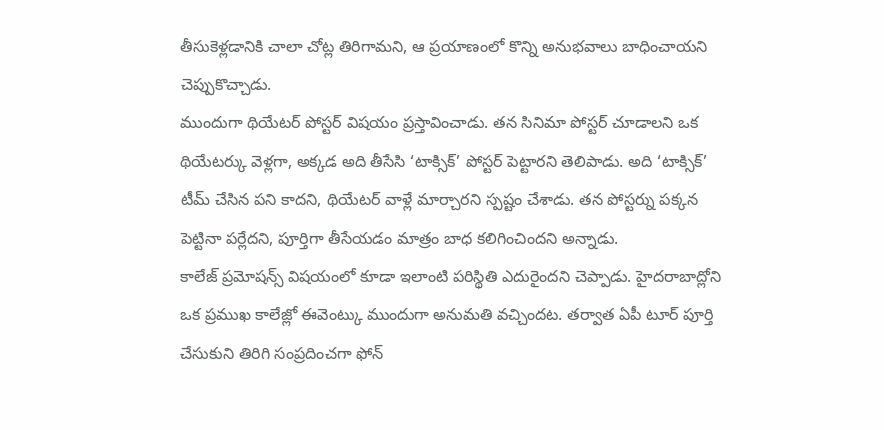తీసుకెళ్లడానికి చాలా చోట్ల తిరిగామని, ఆ ప్రయాణంలో కొన్ని అనుభవాలు బాధించాయని చెప్పుకొచ్చాడు.
ముందుగా థియేటర్ పోస్టర్ విషయం ప్రస్తావించాడు. తన సినిమా పోస్టర్ చూడాలని ఒక థియేటర్కు వెళ్లగా, అక్కడ అది తీసేసి ‘టాక్సిక్’ పోస్టర్ పెట్టారని తెలిపాడు. అది ‘టాక్సిక్’ టీమ్ చేసిన పని కాదని, థియేటర్ వాళ్లే మార్చారని స్పష్టం చేశాడు. తన పోస్టర్ను పక్కన పెట్టినా పర్లేదని, పూర్తిగా తీసేయడం మాత్రం బాధ కలిగించిందని అన్నాడు.
కాలేజ్ ప్రమోషన్స్ విషయంలో కూడా ఇలాంటి పరిస్థితి ఎదురైందని చెప్పాడు. హైదరాబాద్లోని ఒక ప్రముఖ కాలేజ్లో ఈవెంట్కు ముందుగా అనుమతి వచ్చిందట. తర్వాత ఏపీ టూర్ పూర్తి చేసుకుని తిరిగి సంప్రదించగా ఫోన్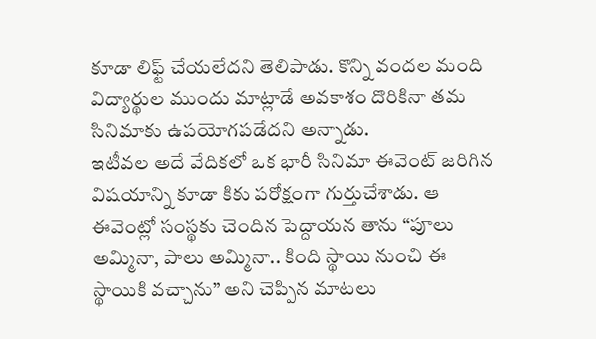కూడా లిఫ్ట్ చేయలేదని తెలిపాడు. కొన్ని వందల మంది విద్యార్థుల ముందు మాట్లాడే అవకాశం దొరికినా తమ సినిమాకు ఉపయోగపడేదని అన్నాడు.
ఇటీవల అదే వేదికలో ఒక భారీ సినిమా ఈవెంట్ జరిగిన విషయాన్ని కూడా కికు పరోక్షంగా గుర్తుచేశాడు. ఆ ఈవెంట్లో సంస్థకు చెందిన పెద్దాయన తాను “పూలు అమ్మినా, పాలు అమ్మినా.. కింది స్థాయి నుంచి ఈ స్థాయికి వచ్చాను” అని చెప్పిన మాటలు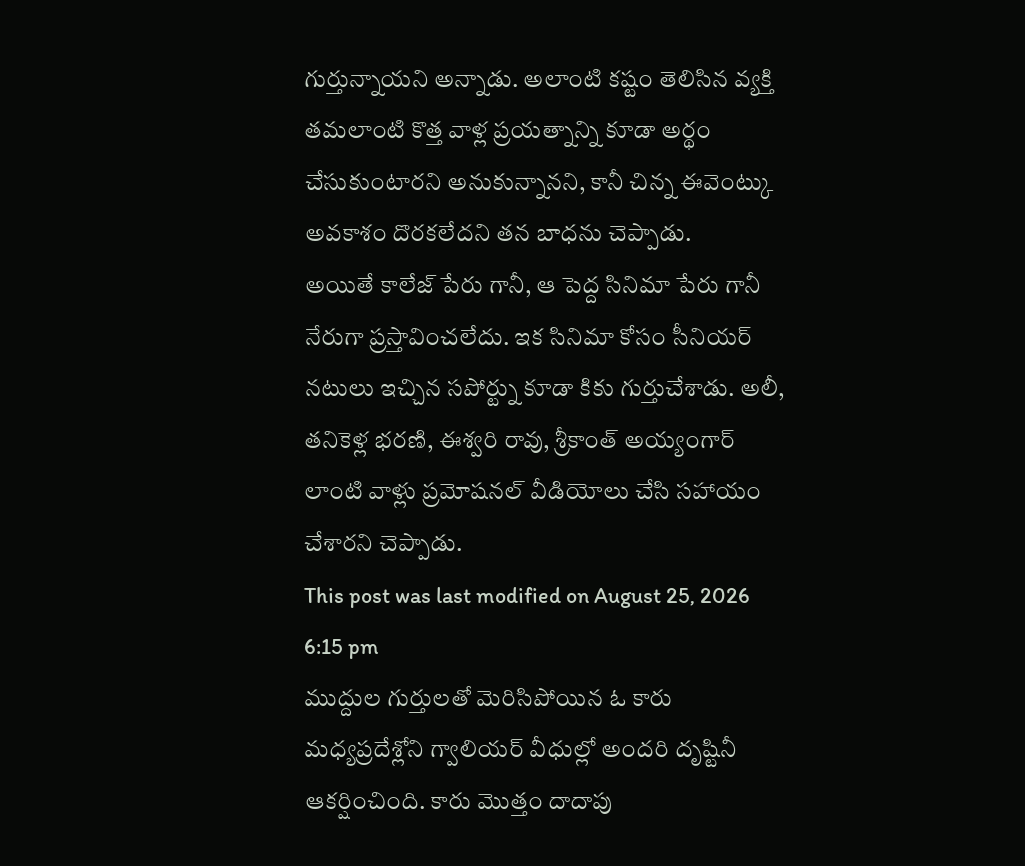గుర్తున్నాయని అన్నాడు. అలాంటి కష్టం తెలిసిన వ్యక్తి తమలాంటి కొత్త వాళ్ల ప్రయత్నాన్ని కూడా అర్థం చేసుకుంటారని అనుకున్నానని, కానీ చిన్న ఈవెంట్కు అవకాశం దొరకలేదని తన బాధను చెప్పాడు.
అయితే కాలేజ్ పేరు గానీ, ఆ పెద్ద సినిమా పేరు గానీ నేరుగా ప్రస్తావించలేదు. ఇక సినిమా కోసం సీనియర్ నటులు ఇచ్చిన సపోర్ట్ను కూడా కికు గుర్తుచేశాడు. అలీ, తనికెళ్ల భరణి, ఈశ్వరి రావు, శ్రీకాంత్ అయ్యంగార్ లాంటి వాళ్లు ప్రమోషనల్ వీడియోలు చేసి సహాయం చేశారని చెప్పాడు.
This post was last modified on August 25, 2026 6:15 pm
ముద్దుల గుర్తులతో మెరిసిపోయిన ఓ కారు మధ్యప్రదేశ్లోని గ్వాలియర్ వీధుల్లో అందరి దృష్టినీ ఆకర్షించింది. కారు మొత్తం దాదాపు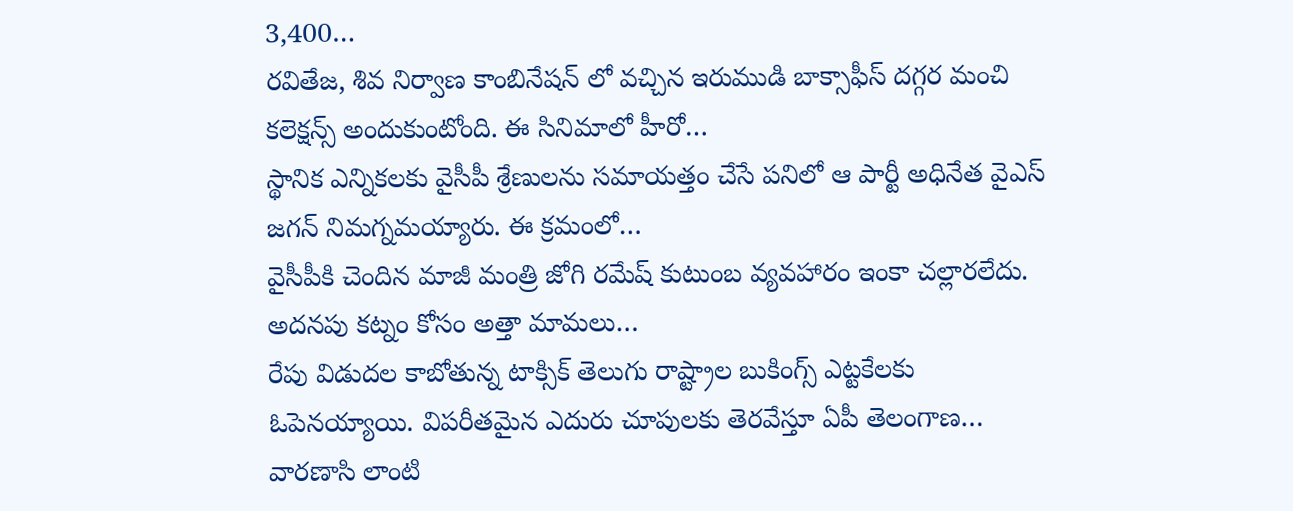3,400…
రవితేజ, శివ నిర్వాణ కాంబినేషన్ లో వచ్చిన ఇరుముడి బాక్సాఫీస్ దగ్గర మంచి కలెక్షన్స్ అందుకుంటోంది. ఈ సినిమాలో హీరో…
స్థానిక ఎన్నికలకు వైసీపీ శ్రేణులను సమాయత్తం చేసే పనిలో ఆ పార్టీ అధినేత వైఎస్ జగన్ నిమగ్నమయ్యారు. ఈ క్రమంలో…
వైసీపీకి చెందిన మాజీ మంత్రి జోగి రమేష్ కుటుంబ వ్యవహారం ఇంకా చల్లారలేదు. అదనపు కట్నం కోసం అత్తా మామలు…
రేపు విడుదల కాబోతున్న టాక్సిక్ తెలుగు రాష్ట్రాల బుకింగ్స్ ఎట్టకేలకు ఓపెనయ్యాయి. విపరీతమైన ఎదురు చూపులకు తెరవేస్తూ ఏపీ తెలంగాణ…
వారణాసి లాంటి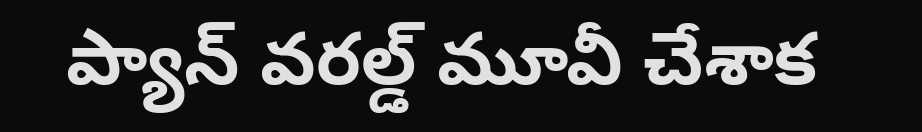ప్యాన్ వరల్డ్ మూవీ చేశాక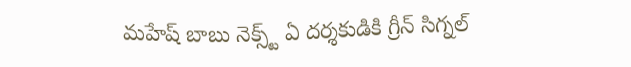మహేష్ బాబు నెక్స్ట్ ఏ దర్శకుడికి గ్రీన్ సిగ్నల్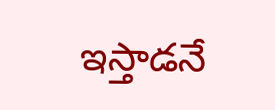ఇస్తాడనే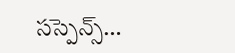సస్పెన్స్…